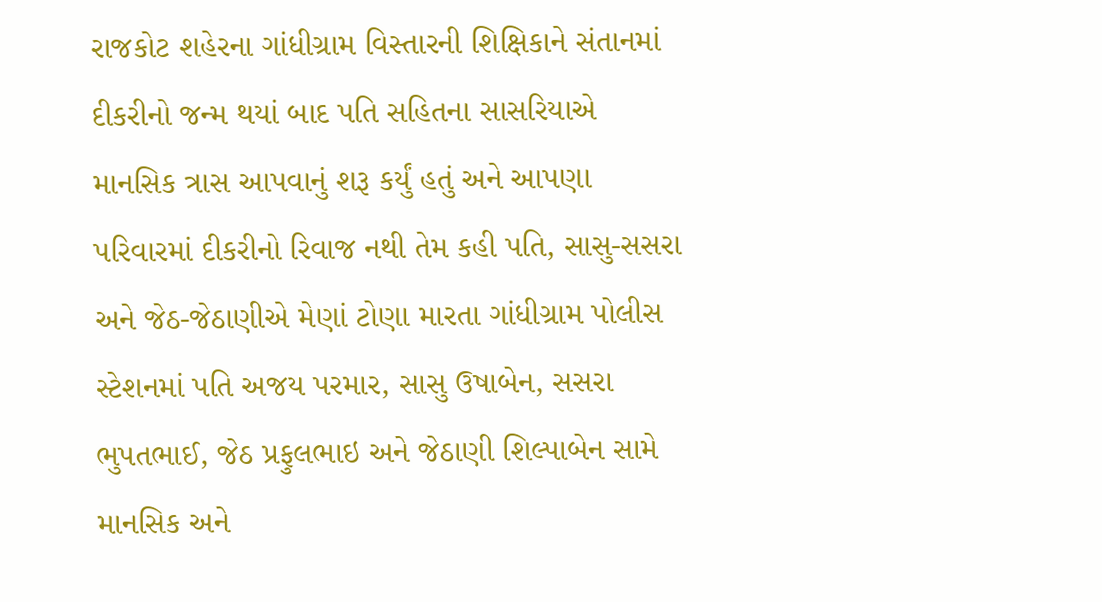રાજકોટ શહેરના ગાંધીગ્રામ વિસ્તારની શિક્ષિકાને સંતાનમાં દીકરીનો જન્મ થયાં બાદ પતિ સહિતના સાસરિયાએ માનસિક ત્રાસ આપવાનું શરૂ કર્યું હતું અને આપણા પરિવારમાં દીકરીનો રિવાજ નથી તેમ કહી પતિ, સાસુ-સસરા અને જેઠ-જેઠાણીએ મેણાં ટોણા મારતા ગાંધીગ્રામ પોલીસ સ્ટેશનમાં પતિ અજય પરમાર, સાસુ ઉષાબેન, સસરા ભુપતભાઈ, જેઠ પ્રફુલભાઇ અને જેઠાણી શિલ્પાબેન સામે માનસિક અને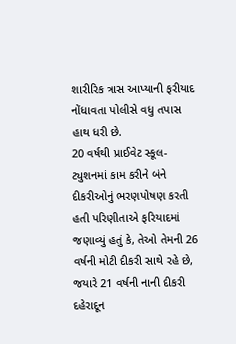શારીરિક ત્રાસ આપ્યાની ફરીયાદ નોંધાવતા પોલીસે વધુ તપાસ હાથ ધરી છે.
20 વર્ષથી પ્રાઈવેટ સ્કૂલ-ટ્યુશનમાં કામ કરીને બંને દીકરીઓનું ભરણપોષણ કરતી હતી પરિણીતાએ ફરિયાદમાં જણાવ્યું હતું કે, તેઓ તેમની 26 વર્ષની મોટી દીકરી સાથે રહે છે, જયારે 21 વર્ષની નાની દીકરી દહેરાદૂન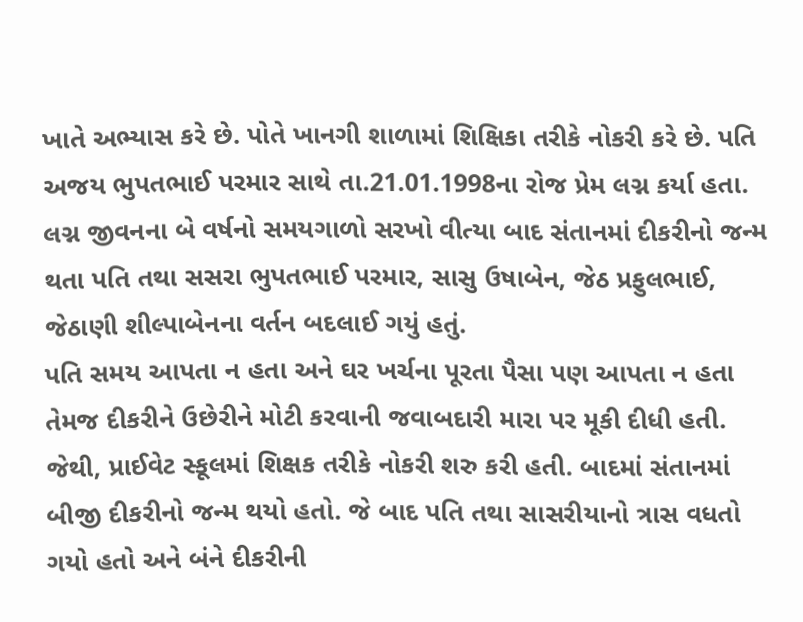ખાતે અભ્યાસ કરે છે. પોતે ખાનગી શાળામાં શિક્ષિકા તરીકે નોકરી કરે છે. પતિ અજય ભુપતભાઈ પરમાર સાથે તા.21.01.1998ના રોજ પ્રેમ લગ્ન કર્યા હતા. લગ્ન જીવનના બે વર્ષનો સમયગાળો સરખો વીત્યા બાદ સંતાનમાં દીકરીનો જન્મ થતા પતિ તથા સસરા ભુપતભાઈ પરમાર, સાસુ ઉષાબેન, જેઠ પ્રફુલભાઈ, જેઠાણી શીલ્પાબેનના વર્તન બદલાઈ ગયું હતું.
પતિ સમય આપતા ન હતા અને ઘર ખર્ચના પૂરતા પૈસા પણ આપતા ન હતા તેમજ દીકરીને ઉછેરીને મોટી કરવાની જવાબદારી મારા પર મૂકી દીધી હતી. જેથી, પ્રાઈવેટ સ્કૂલમાં શિક્ષક તરીકે નોકરી શરુ કરી હતી. બાદમાં સંતાનમાં બીજી દીકરીનો જન્મ થયો હતો. જે બાદ પતિ તથા સાસરીયાનો ત્રાસ વધતો ગયો હતો અને બંને દીકરીની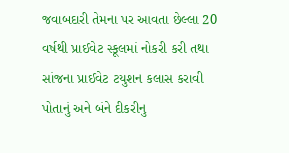જવાબદારી તેમના પર આવતા છેલ્લા 20 વર્ષથી પ્રાઈવેટ સ્કૂલમાં નોકરી કરી તથા સાંજના પ્રાઈવેટ ટયુશન કલાસ કરાવી પોતાનું અને બંને દીકરીનુ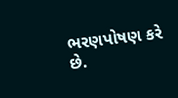ભરણપોષણ કરે છે.